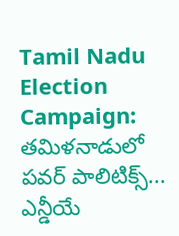Tamil Nadu Election Campaign: తమిళనాడులో పవర్‌ పాలిటిక్స్‌... ఎన్డీయే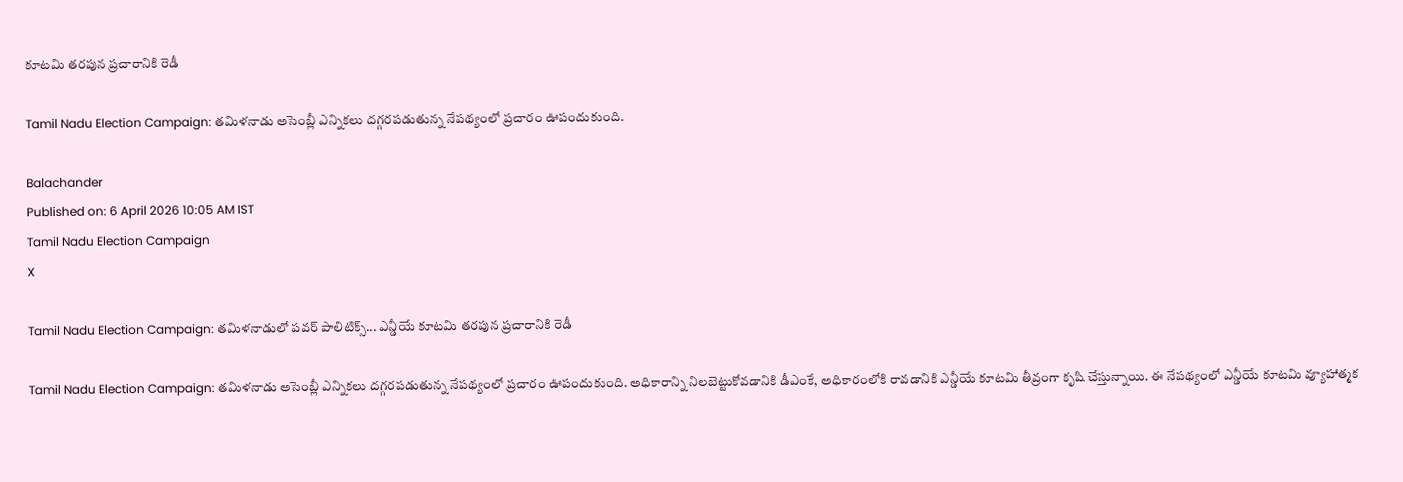కూటమి తరపున ప్రచారానికి రెడీ

Tamil Nadu Election Campaign: తమిళనాడు అసెంబ్లీ ఎన్నికలు దగ్గరపడుతున్న నేపథ్యంలో ప్రచారం ఊపందుకుంది.

Balachander
Published on: 6 April 2026 10:05 AM IST
Tamil Nadu Election Campaign
X

Tamil Nadu Election Campaign: తమిళనాడులో పవర్‌ పాలిటిక్స్‌... ఎన్డీయే కూటమి తరపున ప్రచారానికి రెడీ

Tamil Nadu Election Campaign: తమిళనాడు అసెంబ్లీ ఎన్నికలు దగ్గరపడుతున్న నేపథ్యంలో ప్రచారం ఊపందుకుంది. అధికారాన్ని నిలబెట్టుకోవడానికి డీఎంకే, అధికారంలోకి రావడానికి ఎన్డీయే కూటమి తీవ్రంగా కృషి చేస్తున్నాయి. ఈ నేపథ్యంలో ఎన్డీయే కూటమి వ్యూహాత్మక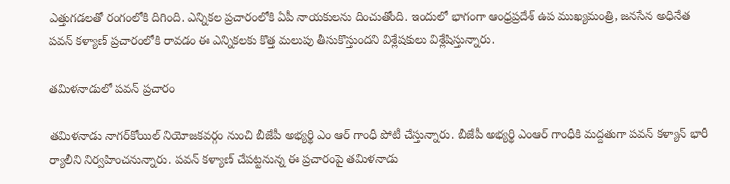ఎత్తుగడలతో రంగంలోకి దిగింది. ఎన్నికల ప్రచారంలోకి ఏపీ నాయకులను దించుతోంది. ఇందులో భాగంగా ఆంధ్రప్రదేశ్‌ ఉప ముఖ్యమంత్రి, జనసేన అధినేత పవన్‌ కళ్యాణ్‌ ప్రచారంలోకి రావడం ఈ ఎన్నికలకు కొత్త మలుపు తీసుకొస్తుందని విశ్లేషకులు విశ్లేషిస్తున్నారు.

తమిళనాడులో పవన్‌ ప్రచారం

తమిళనాడు నాగర్‌కోయిల్‌ నియోజకవర్గం నుంచి బీజేపీ అభ్యర్థి ఎం ఆర్‌ గాంధీ పోటీ చేస్తున్నారు. బీజేపీ అభ్యర్థి ఎంఆర్‌ గాంధీకి మద్దతుగా పవన్‌ కళ్యాన్‌ భారీ ర్యాలీని నిర్వహించనున్నారు. పవన్‌ కళ్యాణ్‌ చేపట్టనున్న ఈ ప్రచారంపై తమిళనాడు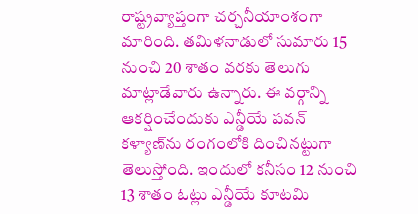రాష్ట్రవ్యాప్తంగా చర్చనీయాంశంగా మారింది. తమిళనాడులో సుమారు 15 నుంచి 20 శాతం వరకు తెలుగు మాట్లాడేవారు ఉన్నారు. ఈ వర్గాన్ని ఆకర్షించేందుకు ఎన్డీయే పవన్‌ కళ్యాణ్‌ను రంగంలోకి దించినట్టుగా తెలుస్తోంది. ఇందులో కనీసం 12 నుంచి 13 శాతం ఓట్లు ఎన్డీయే కూటమి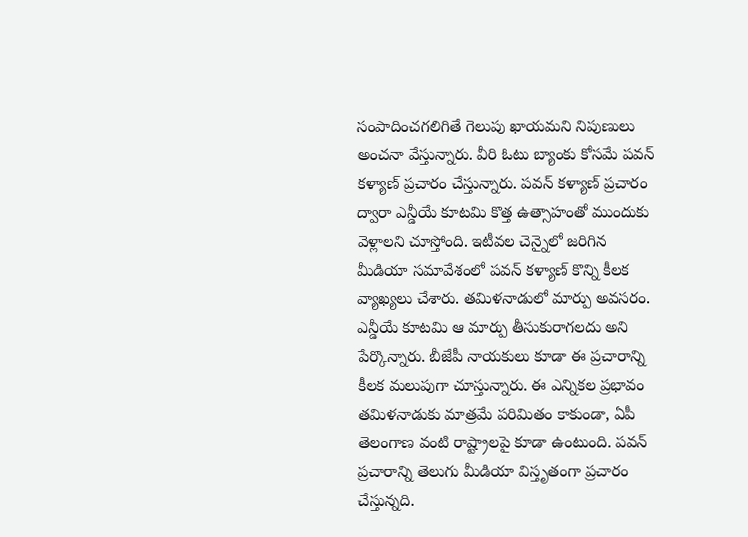సంపాదించగలిగితే గెలుపు ఖాయమని నిపుణులు అంచనా వేస్తున్నారు. వీరి ఓటు బ్యాంకు కోసమే పవన్‌ కళ్యాణ్‌ ప్రచారం చేస్తున్నారు. పవన్‌ కళ్యాణ్‌ ప్రచారం ద్వారా ఎన్డీయే కూటమి కొత్త ఉత్సాహంతో ముందుకు వెళ్లాలని చూస్తోంది. ఇటీవల చెన్నైలో జరిగిన మీడియా సమావేశంలో పవన్‌ కళ్యాణ్‌ కొన్ని కీలక వ్యాఖ్యలు చేశారు. తమిళనాడులో మార్పు అవసరం. ఎన్డీయే కూటమి ఆ మార్పు తీసుకురాగలదు అని పేర్కొన్నారు. బీజేపీ నాయకులు కూడా ఈ ప్రచారాన్ని కీలక మలుపుగా చూస్తున్నారు. ఈ ఎన్నికల ప్రభావం తమిళనాడుకు మాత్రమే పరిమితం కాకుండా, ఏపీ తెలంగాణ వంటి రాష్ట్రాలపై కూడా ఉంటుంది. పవన్‌ ప్రచారాన్ని తెలుగు మీడియా విస్తృతంగా ప్రచారం చేస్తున్నది.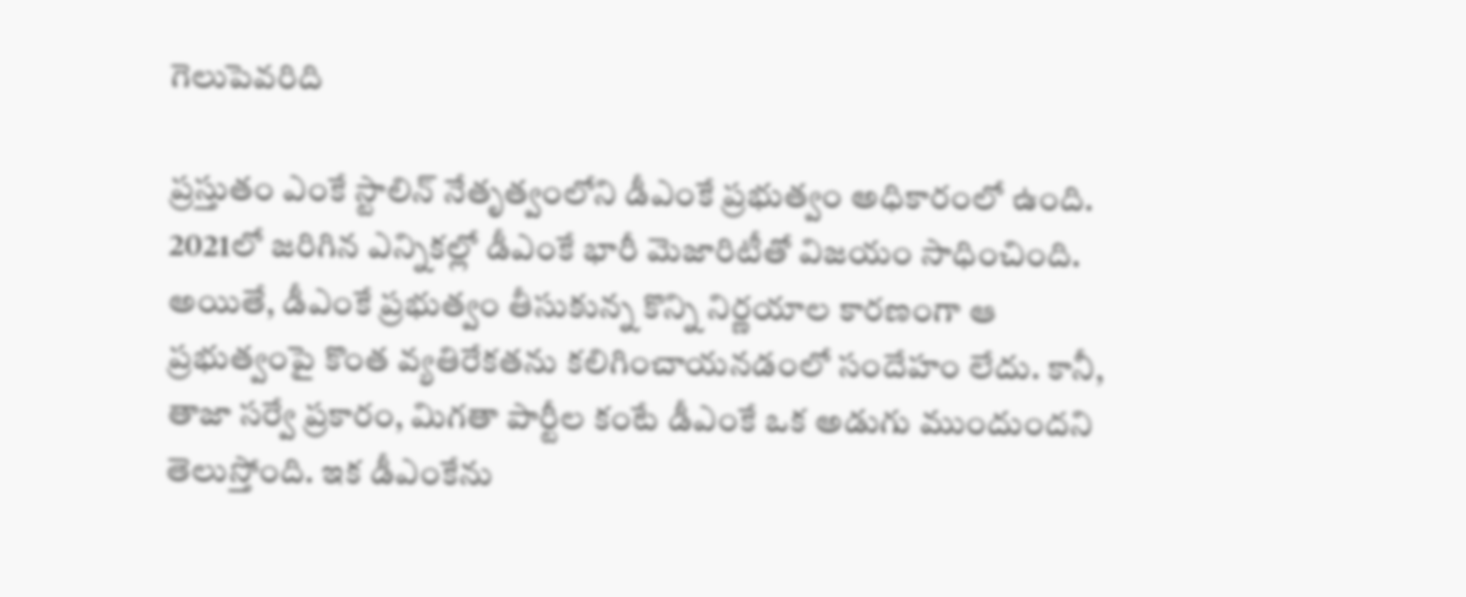గెలుపెవరిది

ప్రస్తుతం ఎంకే స్టాలిన్‌ నేతృత్వంలోని డీఎంకే ప్రభుత్వం అధికారంలో ఉంది. 2021లో జరిగిన ఎన్నికల్లో డీఎంకే భారీ మెజారిటీతో విజయం సాధించింది. అయితే, డీఎంకే ప్రభుత్వం తీసుకున్న కొన్ని నిర్ణయాల కారణంగా ఆ ప్రభుత్వంపై కొంత వ్యతిరేకతను కలిగించాయనడంలో సందేహం లేదు. కానీ, తాజా సర్వే ప్రకారం, మిగతా పార్టీల కంటే డీఎంకే ఒక అడుగు ముందుందని తెలుస్తోంది. ఇక డీఎంకేను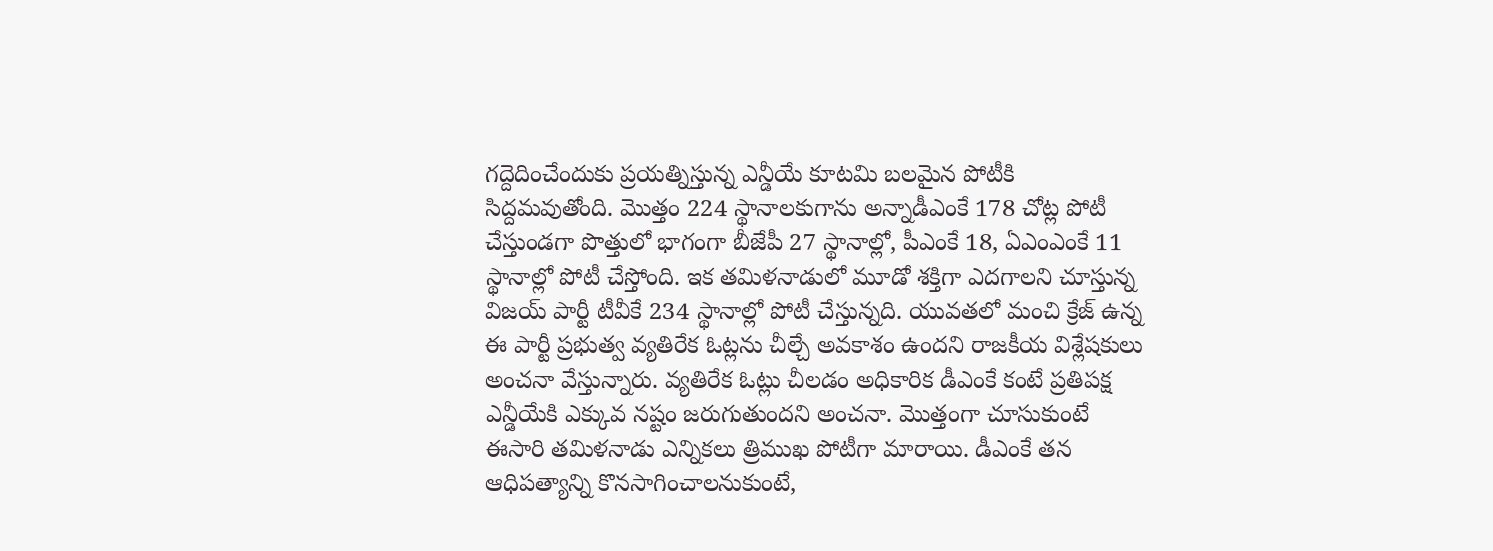గద్దెదించేందుకు ప్రయత్నిస్తున్న ఎన్డీయే కూటమి బలమైన పోటీకి సిద్దమవుతోంది. మొత్తం 224 స్థానాలకుగాను అన్నాడీఎంకే 178 చోట్ల పోటీ చేస్తుండగా పొత్తులో భాగంగా బీజేపీ 27 స్థానాల్లో, పీఎంకే 18, ఏఎంఎంకే 11 స్థానాల్లో పోటీ చేస్తోంది. ఇక తమిళనాడులో మూడో శక్తిగా ఎదగాలని చూస్తున్న విజయ్‌ పార్టీ టీవీకే 234 స్థానాల్లో పోటీ చేస్తున్నది. యువతలో మంచి క్రేజ్‌ ఉన్న ఈ పార్టీ ప్రభుత్వ వ్యతిరేక ఓట్లను చీల్చే అవకాశం ఉందని రాజకీయ విశ్లేషకులు అంచనా వేస్తున్నారు. వ్యతిరేక ఓట్లు చీలడం అధికారిక డీఎంకే కంటే ప్రతిపక్ష ఎన్డీయేకి ఎక్కువ నష్టం జరుగుతుందని అంచనా. మొత్తంగా చూసుకుంటే ఈసారి తమిళనాడు ఎన్నికలు త్రిముఖ పోటీగా మారాయి. డీఎంకే తన ఆధిపత్యాన్ని కొనసాగించాలనుకుంటే,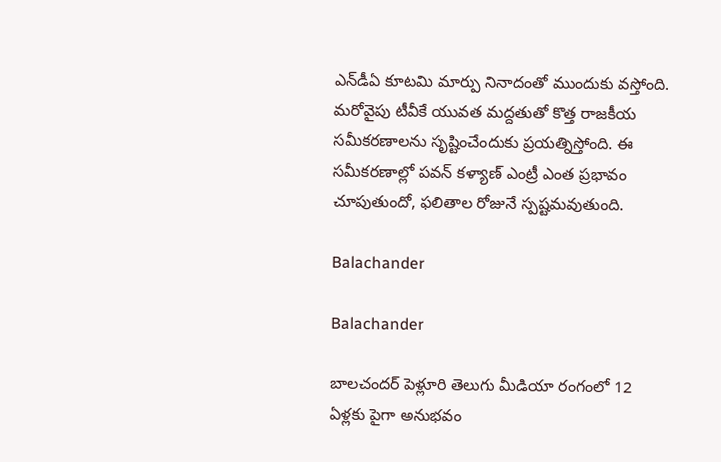ఎన్‌డీఏ కూటమి మార్పు నినాదంతో ముందుకు వస్తోంది. మరోవైపు టీవీకే యువత మద్దతుతో కొత్త రాజకీయ సమీకరణాలను సృష్టించేందుకు ప్రయత్నిస్తోంది. ఈ సమీకరణాల్లో పవన్ కళ్యాణ్ ఎంట్రీ ఎంత ప్రభావం చూపుతుందో, ఫలితాల రోజునే స్పష్టమవుతుంది.

Balachander

Balachander

బాలచందర్ పెళ్లూరి తెలుగు మీడియా రంగంలో 12 ఏళ్లకు పైగా అనుభవం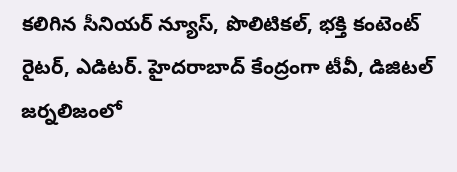కలిగిన సీనియర్ న్యూస్, పొలిటికల్, భక్తి కంటెంట్ రైటర్, ఎడిటర్. హైదరాబాద్ కేంద్రంగా టీవీ, డిజిటల్ జర్నలిజంలో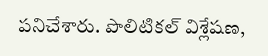పనిచేశారు. పొలిటికల్ విశ్లేషణ,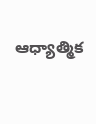ఆధ్యాత్మిక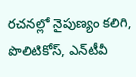రచనల్లో నైపుణ్యం కలిగి, పొలిటికోస్, ఎన్‌టీవీ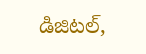డిజిటల్,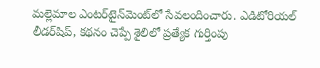మల్లెమాల ఎంటర్‌టైన్‌మెంట్‌లో సేవలందించారు. ఎడిటోరియల్ లీడర్‌షిప్, కథనం చెప్పే శైలిలో ప్రత్యేక గుర్తింపు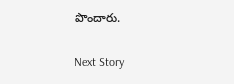పొందారు.

Next Story